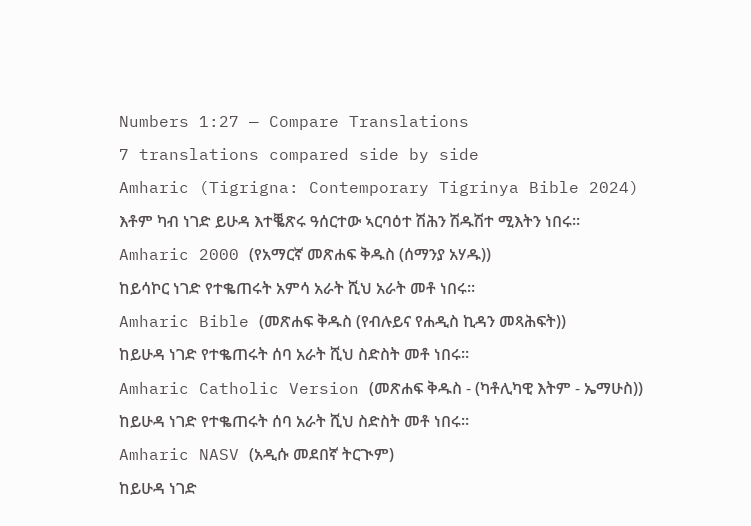Numbers 1:27 — Compare Translations
7 translations compared side by side
Amharic (Tigrigna: Contemporary Tigrinya Bible 2024)
እቶም ካብ ነገድ ይሁዳ እተቘጽሩ ዓሰርተው ኣርባዕተ ሽሕን ሽዱሽተ ሚእትን ነበሩ።
Amharic 2000 (የአማርኛ መጽሐፍ ቅዱስ (ሰማንያ አሃዱ))
ከይሳኮር ነገድ የተቈጠሩት አምሳ አራት ሺህ አራት መቶ ነበሩ።
Amharic Bible (መጽሐፍ ቅዱስ (የብሉይና የሐዲስ ኪዳን መጻሕፍት))
ከይሁዳ ነገድ የተቈጠሩት ሰባ አራት ሺህ ስድስት መቶ ነበሩ።
Amharic Catholic Version (መጽሐፍ ቅዱስ - (ካቶሊካዊ እትም - ኤማሁስ))
ከይሁዳ ነገድ የተቈጠሩት ሰባ አራት ሺህ ስድስት መቶ ነበሩ።
Amharic NASV (አዲሱ መደበኛ ትርጒም)
ከይሁዳ ነገድ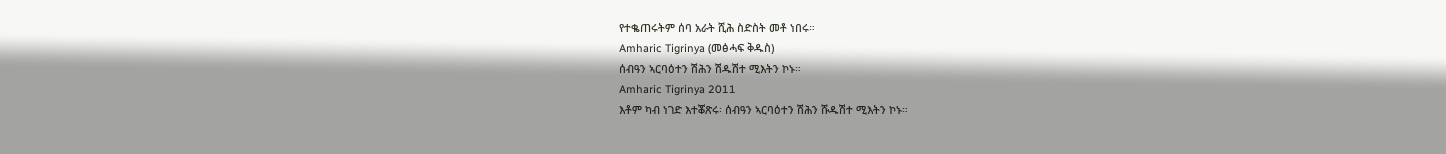የተቈጠሩትም ሰባ አራት ሺሕ ስድስት መቶ ነበሩ።
Amharic Tigrinya (መፅሓፍ ቅዱስ)
ሰብዓን ኣርባዕተን ሽሕን ሽዱሽተ ሚእትን ኮኑ።
Amharic Tigrinya 2011
እቶም ካብ ነገድ እተቖጽሩ፡ ሰብዓን ኣርባዕተን ሽሕን ሹዱሽተ ሚእትን ኮኑ።